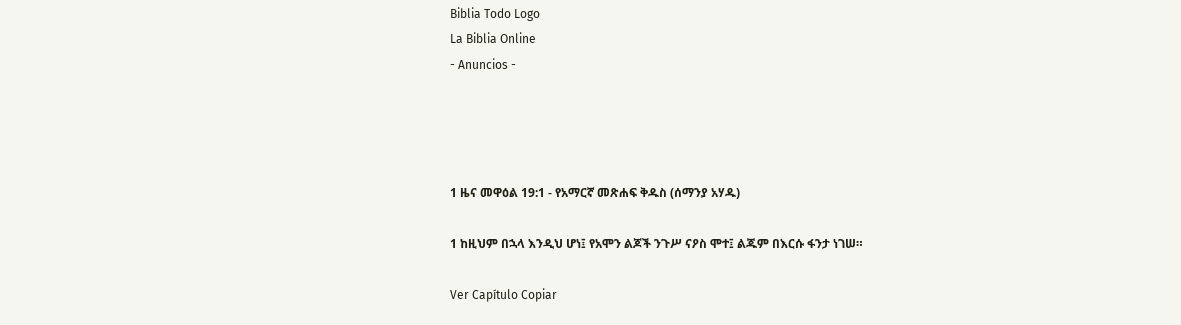Biblia Todo Logo
La Biblia Online
- Anuncios -




1 ዜና መዋዕል 19:1 - የአማርኛ መጽሐፍ ቅዱስ (ሰማንያ አሃዱ)

1 ከዚህም በኋላ እንዲህ ሆነ፤ የአሞን ልጆች ንጉሥ ናዖስ ሞተ፤ ልጁም በእርሱ ፋንታ ነገሠ።

Ver Capítulo Copiar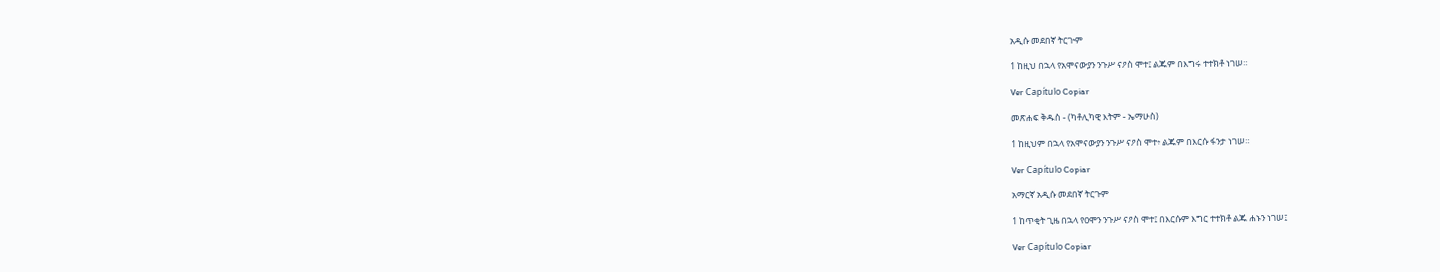አዲሱ መደበኛ ትርጒም

1 ከዚህ በኋላ የአሞናውያን ንጉሥ ናዖስ ሞተ፤ ልጁም በእግሩ ተተክቶ ነገሠ።

Ver Capítulo Copiar

መጽሐፍ ቅዱስ - (ካቶሊካዊ እትም - ኤማሁስ)

1 ከዚህም በኋላ የአሞናውያን ንጉሥ ናዖስ ሞተ፥ ልጁም በእርሱ ፋንታ ነገሠ።

Ver Capítulo Copiar

አማርኛ አዲሱ መደበኛ ትርጉም

1 ከጥቂት ጊዜ በኋላ የዐሞን ንጉሥ ናዖስ ሞተ፤ በእርሱም እግር ተተክቶ ልጁ ሐኑን ነገሠ፤

Ver Capítulo Copiar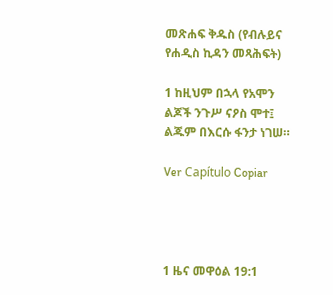መጽሐፍ ቅዱስ (የብሉይና የሐዲስ ኪዳን መጻሕፍት)

1 ከዚህም በኋላ የአሞን ልጆች ንጉሥ ናዖስ ሞተ፤ ልጁም በእርሱ ፋንታ ነገሠ።

Ver Capítulo Copiar




1 ዜና መዋዕል 19:1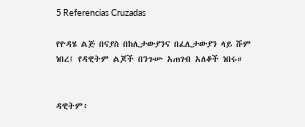5 Referencias Cruzadas

የዮዳሄ ልጅ በናያስ በከሊታውያንና በፈሊታውያን ላይ ሹም ነበረ፤ የዳዊትም ልጆች በንጉሡ አጠገብ አለቆች ነበሩ።


ዳዊትም፥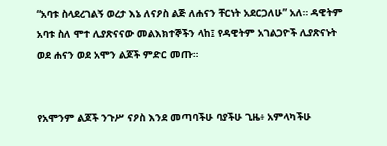“አባቱ ስላደረገልኝ ወረታ እኔ ለናዖስ ልጅ ለሐናን ቸርነት አደርጋለሁ” አለ። ዳዊትም አባቱ ስለ ሞተ ሊያጽናናው መልእክተኞችን ላከ፤ የዳዊትም አገልጋዮች ሊያጽናኑት ወደ ሐናን ወደ አሞን ልጆች ምድር መጡ።


የአሞንም ልጆች ንጉሥ ናዖስ እንደ መጣባችሁ ባያችሁ ጊዜ፥ አምላካችሁ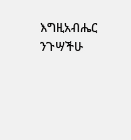እግዚአብሔር ንጉሣችሁ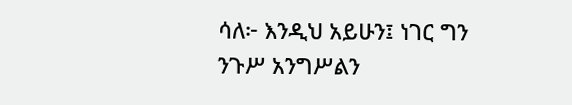ሳለ፦ እንዲህ አይሁን፤ ነገር ግን ንጉሥ አንግሥልን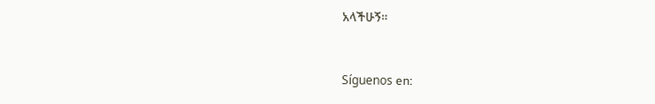አላችሁኝ።


Síguenos en: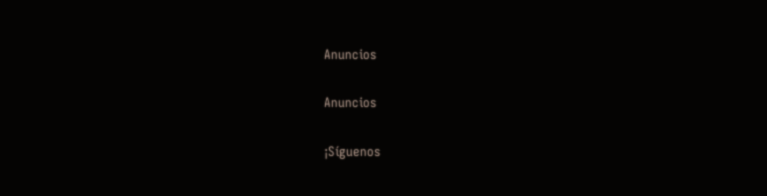Anuncios


Anuncios


¡Síguenos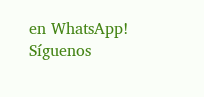en WhatsApp! Síguenos